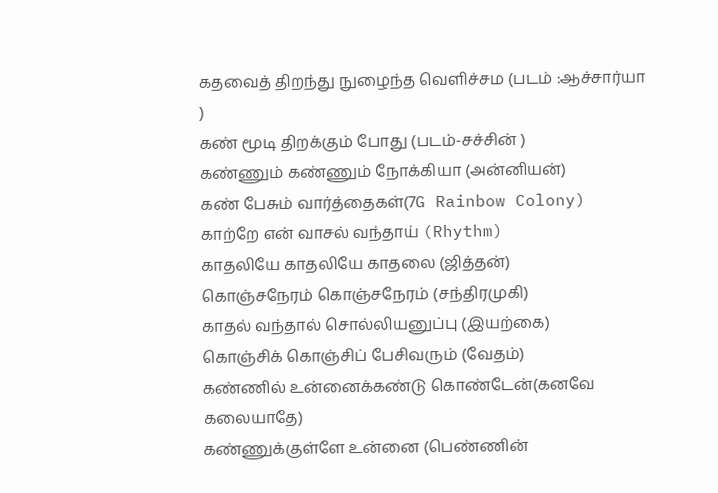கதவைத் திறந்து நுழைந்த வெளிச்சம (படம் :ஆச்சார்யா )
கண் மூடி திறக்கும் போது (படம்-சச்சின் )
கண்ணும் கண்ணும் நோக்கியா (அன்னியன்)
கண் பேசும் வார்த்தைகள்(7G Rainbow Colony)
காற்றே என் வாசல் வந்தாய் (Rhythm)
காதலியே காதலியே காதலை (ஜித்தன்)
கொஞ்சநேரம் கொஞ்சநேரம் (சந்திரமுகி)
காதல் வந்தால் சொல்லியனுப்பு (இயற்கை)
கொஞ்சிக் கொஞ்சிப் பேசிவரும் (வேதம்)
கண்ணில் உன்னைக்கண்டு கொண்டேன்(கனவே கலையாதே)
கண்ணுக்குள்ளே உன்னை (பெண்ணின்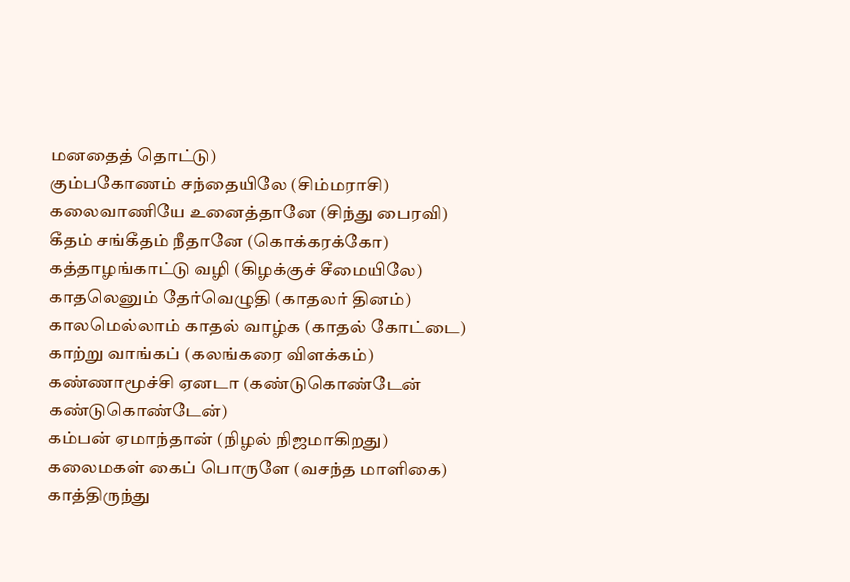மனதைத் தொட்டு)
கும்பகோணம் சந்தையிலே (சிம்மராசி)
கலைவாணியே உனைத்தானே (சிந்து பைரவி)
கீதம் சங்கீதம் நீதானே (கொக்கரக்கோ)
கத்தாழங்காட்டு வழி (கிழக்குச் சீமையிலே)
காதலெனும் தேர்வெழுதி (காதலர் தினம்)
காலமெல்லாம் காதல் வாழ்க (காதல் கோட்டை)
காற்று வாங்கப் (கலங்கரை விளக்கம்)
கண்ணாமூச்சி ஏனடா (கண்டுகொண்டேன் கண்டுகொண்டேன்)
கம்பன் ஏமாந்தான் (நிழல் நிஜமாகிறது)
கலைமகள் கைப் பொருளே (வசந்த மாளிகை)
காத்திருந்து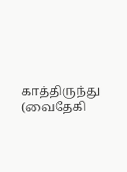காத்திருந்து (வைதேகி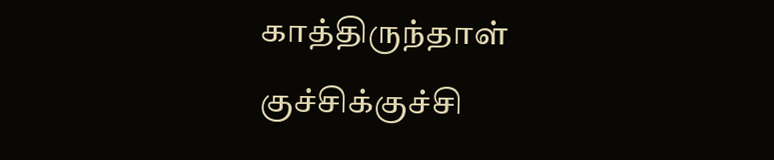காத்திருந்தாள்
குச்சிக்குச்சி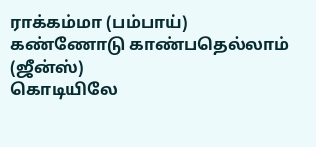ராக்கம்மா (பம்பாய்)
கண்ணோடு காண்பதெல்லாம் (ஜீன்ஸ்)
கொடியிலே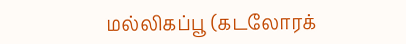மல்லிகப்பூ (கடலோரக்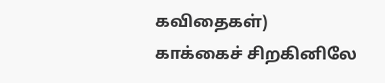கவிதைகள்)
காக்கைச் சிறகினிலே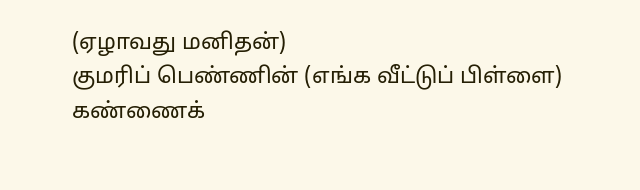(ஏழாவது மனிதன்)
குமரிப் பெண்ணின் (எங்க வீட்டுப் பிள்ளை)
கண்ணைக்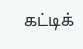கட்டிக்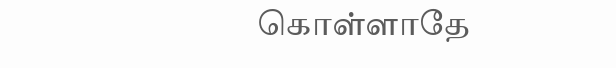கொள்ளாதே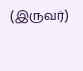(இருவர்)